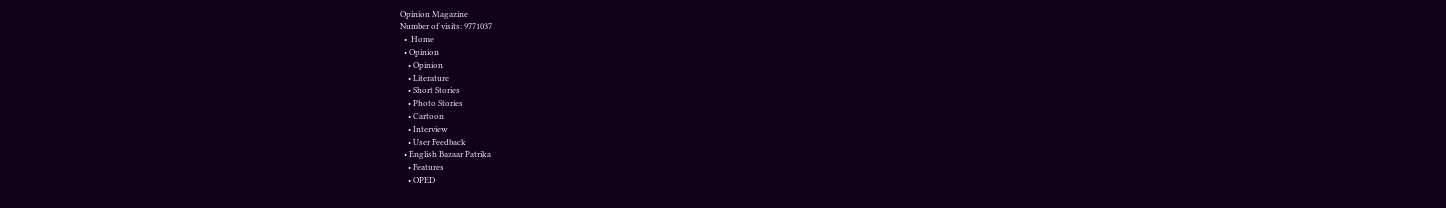Opinion Magazine
Number of visits: 9771037
  •  Home
  • Opinion
    • Opinion
    • Literature
    • Short Stories
    • Photo Stories
    • Cartoon
    • Interview
    • User Feedback
  • English Bazaar Patrika
    • Features
    • OPED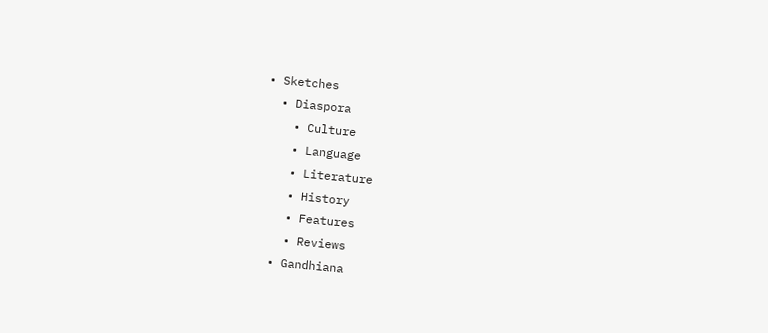• Sketches
  • Diaspora
    • Culture
    • Language
    • Literature
    • History
    • Features
    • Reviews
  • Gandhiana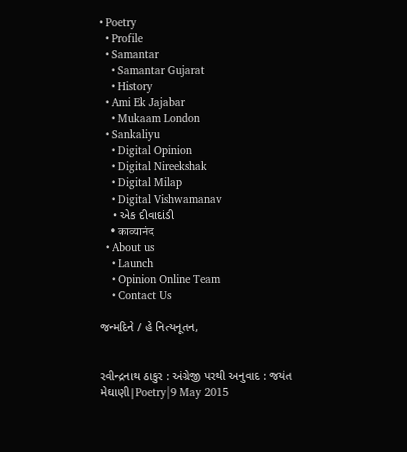• Poetry
  • Profile
  • Samantar
    • Samantar Gujarat
    • History
  • Ami Ek Jajabar
    • Mukaam London
  • Sankaliyu
    • Digital Opinion
    • Digital Nireekshak
    • Digital Milap
    • Digital Vishwamanav
    • એક દીવાદાંડી
    • काव्यानंद
  • About us
    • Launch
    • Opinion Online Team
    • Contact Us

જન્મદિને / હે નિત્યનૂતન,


રવીન્દ્રનાથ ઠાકુર : અંગ્રેજી પરથી અનુવાદ : જયંત મેઘાણી|Poetry|9 May 2015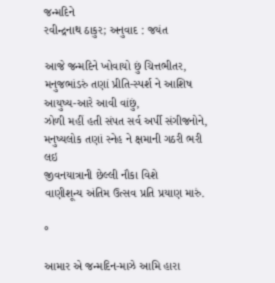જન્મદિને
રવીન્દ્રનાથ ઠાકુર; અનુવાદ : જયંત

આજે જન્મદિને ખોવાયો છું ચિત્તભીતર,
મનુજભાંડરું તણાં પ્રીતિ-સ્પર્શ ને આશિષ
આયુષ્ય-આરે આવી વાંછું,
ઝોળી મહીં હતી સંપત સર્વ અર્પી સંગીજનોને,
મનુષ્યલોક તણાં સ્નેહ ને ક્ષમાની ગઠરી ભરી લઇ
જીવનયાત્રાની છેલ્લી નૌકા વિશે
વાણીશૂન્ય અંતિમ ઉત્સવ પ્રતિ પ્રયાણ મારું.

°

આમાર એ જન્મદિન-માઝે આમિ હારા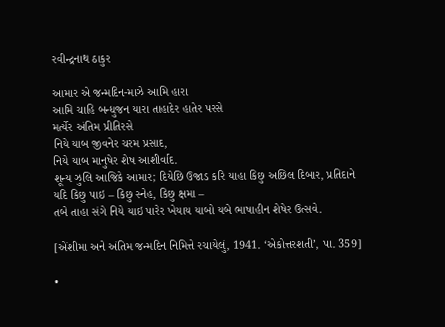રવીન્દ્રનાથ ઠાકુર

આમાર એ જન્મદિન-માઝે આમિ હારા
આમિ ચાહિ બન્ધુજન યારા તાહાદેર હાતેર પરસે
મર્ત્યેર અંતિમ પ્રીતિરસે
નિયે યાબ જીવનેર ચરમ પ્રસાદ,
નિયે યાબ માનુષેર શેષ આશીર્વાદ.
શૂન્ય ઝુલિ આજિકે આમાર; દિયેછિ ઉજાડ કરિ યાહા કિછુ અછિલ દિબાર, પ્રતિદાને યદિ કિછુ પાઇ – કિછુ સ્નેહ, કિછુ ક્ષમા –
તબે તાહા સંગે નિયે યાઇ પારેર ખેયાય યાબો યબે ભાષાહીન શેષેર ઉત્સવે.

[એંશીમા અને અંતિમ જન્મદિન નિમિત્તે રચાયેલું, 1941. ‘એકોત્તરશતી’, પા. 359]

•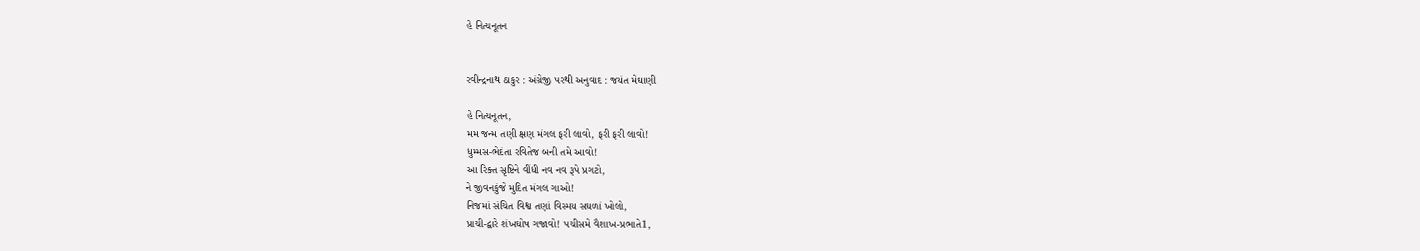હે નિત્યનૂતન


રવીન્દ્રનાથ ઠાકુર : અંગ્રેજી પરથી અનુવાદ : જયંત મેઘાણી

હે નિત્યનૂતન,
મમ જન્મ તણી ક્ષણ મંગલ ફરી લાવો, ફરી ફરી લાવો!
ધુમ્મસ-ભેદંતા રવિતેજ બની તમે આવો!
આ રિક્ત સૃષ્ટિને વીંધી નવ નવ રૂપે પ્રગટો,
ને જીવનકુંજે મુદિત મંગલ ગાઓ!
નિજમાં સંચિત વિશ્વ તણાં વિસ્મય સઘળાં ખોલો,
પ્રાચી-દ્વારે શંખઘોષ ગજાવો! પચીસમે વૈશાખ-પ્રભાતે1,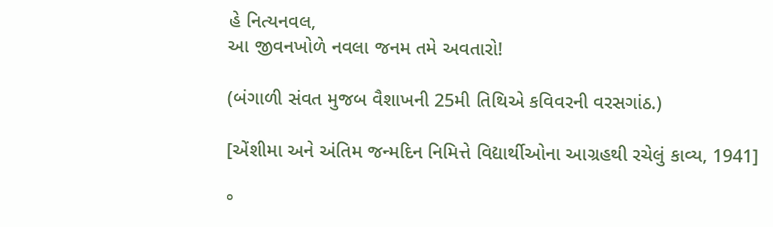હે નિત્યનવલ,
આ જીવનખોળે નવલા જનમ તમે અવતારો!

(બંગાળી સંવત મુજબ વૈશાખની 25મી તિથિએ કવિવરની વરસગાંઠ.)

[એંશીમા અને અંતિમ જન્મદિન નિમિત્તે વિદ્યાર્થીઓના આગ્રહથી રચેલું કાવ્ય, 1941]

°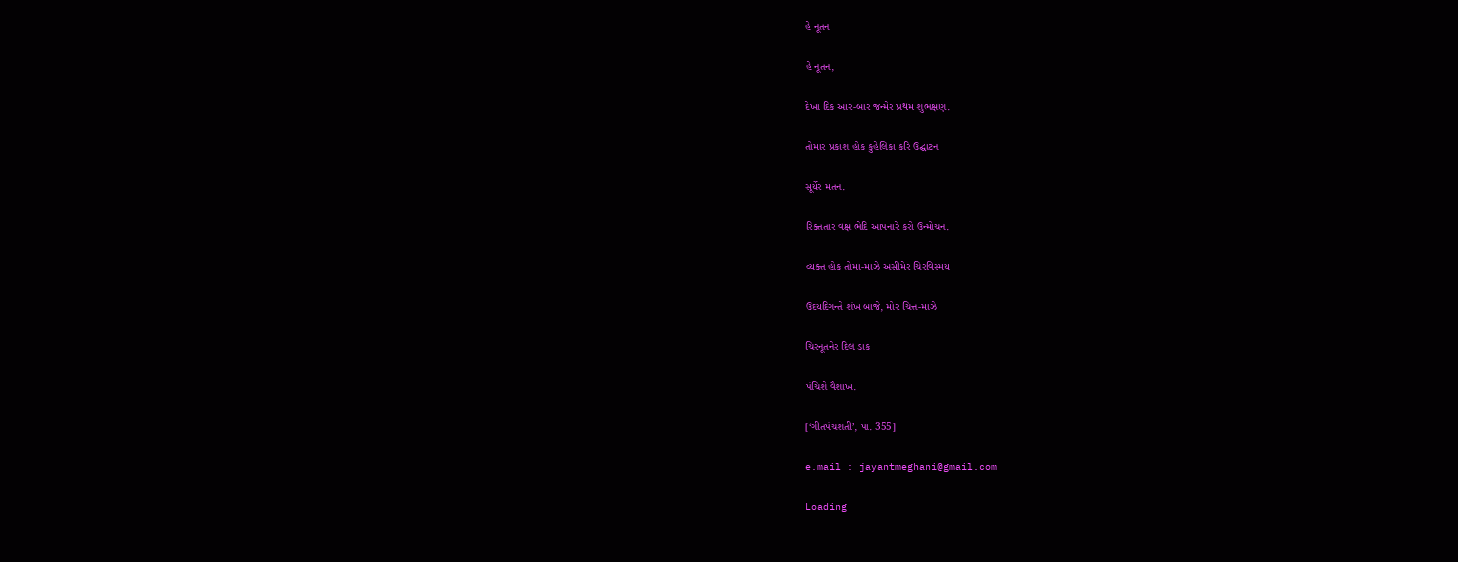હે નૂતન

હે નૂતન,

દેખા દિક આર-બાર જન્મેર પ્રથમ શુભક્ષણ.

તોમાર પ્રકાશ હોક કુહેલિકા કરિ ઉદ્ઘાટન

સૂર્યેર મતન.

રિક્તતાર વક્ષ ભેદિ આપનારે કરો ઉન્મોચન.

વ્યક્ત હોક તોમા-માઝે અસીમેર ચિરવિસ્મય

ઉદયદિગન્તે શંખ બાજે, મોર ચિત્ત-માઝે

ચિરનૂતનેર દિલ ડાક

પંચિશે વૈશાખ.

[‘ગીતપંચશતી’, પા. 355]

e.mail : jayantmeghani@gmail.com

Loading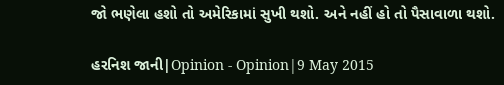જો ભણેલા હશો તો અમેરિકામાં સુખી થશો. અને નહીં હો તો પૈસાવાળા થશો.

હરનિશ જાની|Opinion - Opinion|9 May 2015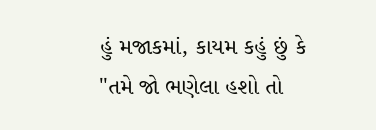હું મજાકમાં, કાયમ કહું છું કે "તમે જો ભણેલા હશો તો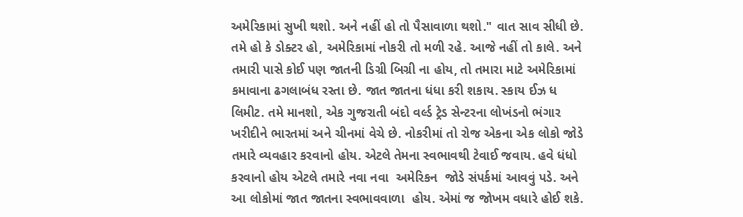અમેરિકામાં સુખી થશો. અને નહીં હો તો પૈસાવાળા થશો." વાત સાવ સીધી છે. તમે હો કે ડોક્ટર હો, અમેરિકામાં નોકરી તો મળી રહે. આજે નહીં તો કાલે. અને તમારી પાસે કોઈ પણ જાતની ડિગ્રી બિગ્રી ના હોય, તો તમારા માટે અમેરિકામાં કમાવાના ઢગલાબંધ રસ્તા છે. જાત જાતના ધંધા કરી શકાય. સ્કાય ઈઝ ધ લિમીટ. તમે માનશો, એક ગુજરાતી બંદો વર્લ્ડ ટ્રેડ સેન્ટરના લોખંડનો ભંગાર ખરીદીને ભારતમાં અને ચીનમાં વેચે છે. નોકરીમાં તો રોજ એકના એક લોકો જોડે તમારે વ્યવહાર કરવાનો હોય. એટલે તેમના સ્વભાવથી ટેવાઈ જવાય. હવે ધંધો કરવાનો હોય એટલે તમારે નવા નવા  અમેરિકન  જોડે સંપર્કમાં આવવું પડે. અને આ લોકોમાં જાત જાતના સ્વભાવવાળા  હોય. એમાં જ જોખમ વધારે હોઈ શકે.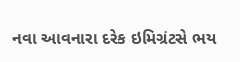નવા આવનારા દરેક ઇમિગ્રંટસે ભય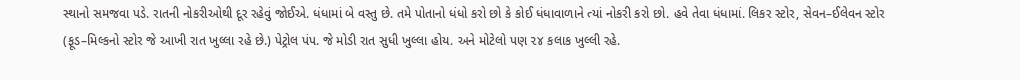સ્થાનો સમજવા પડે. રાતની નોકરીઓથી દૂર રહેવું જોઈએ. ધંધામાં બે વસ્તુ છે. તમે પોતાનો ધંધો કરો છો કે કોઈ ધંધાવાળાને ત્યાં નોકરી કરો છો. હવે તેવા ધંધામાં. લિકર સ્ટોર, સેવન–ઈલેવન સ્ટોર (ફૂડ–મિલ્કનો સ્ટોર જે આખી રાત ખુલ્લા રહે છે.) પેટ્રોલ પંપ. જે મોડી રાત સુધી ખુલ્લા હોય. અને મોટેલો પણ ૨૪ કલાક ખુલ્લી રહે.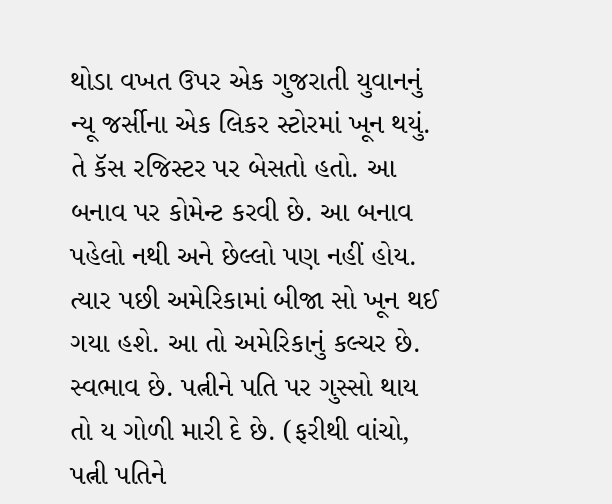થોડા વખત ઉપર એક ગુજરાતી યુવાનનું ન્યૂ જર્સીના એક લિકર સ્ટોરમાં ખૂન થયું. તે કૅસ રજિસ્ટર પર બેસતો હતો. આ બનાવ પર કોમેન્ટ કરવી છે. આ બનાવ પહેલો નથી અને છેલ્લો પણ નહીં હોય. ત્યાર પછી અમેરિકામાં બીજા સો ખૂન થઈ ગયા હશે. આ તો અમેરિકાનું કલ્ચર છે. સ્વભાવ છે. પત્નીને પતિ પર ગુસ્સો થાય તો ય ગોળી મારી દે છે. (ફરીથી વાંચો, પત્ની પતિને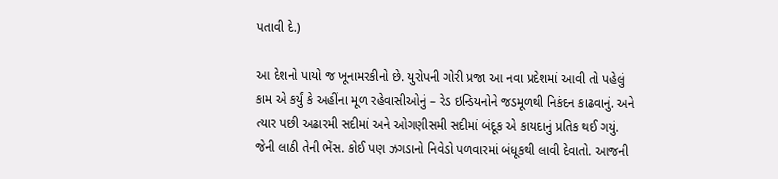પતાવી દે.)

આ દેશનો પાયો જ ખૂનામરકીનો છે. યુરોપની ગોરી પ્રજા આ નવા પ્રદેશમાં આવી તો પહેલું કામ એ કર્યું કે અહીંના મૂળ રહેવાસીઓનું – રેડ ઇન્ડિયનોને જડમૂળથી નિકંદન કાઢવાનું. અને ત્યાર પછી અઢારમી સદીમાં અને ઓગણીસમી સદીમાં બંદૂક એ કાયદાનું પ્રતિક થઈ ગયું. જેની લાઠી તેની ભેંસ. કોઈ પણ ઝગડાનો નિવેડો પળવારમાં બંધૂકથી લાવી દેવાતો. આજની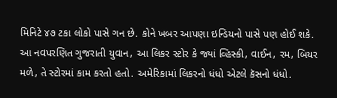મિનિટે ૪૭ ટકા લોકો પાસે ગન છે. કોને ખબર આપણા ઇન્ડિયનો પાસે પણ હોઈ શકે. આ નવપરણિત ગુજરાતી યુવાન, આ લિકર સ્ટોર કે જ્યાં વ્હિસ્કી, વાઈન, રમ, બિયર મળે, તે સ્ટોરમાં કામ કરતો હતો. અમેરિકામાં લિકરનો ધંધો એટલે કૅસનો ધંધો.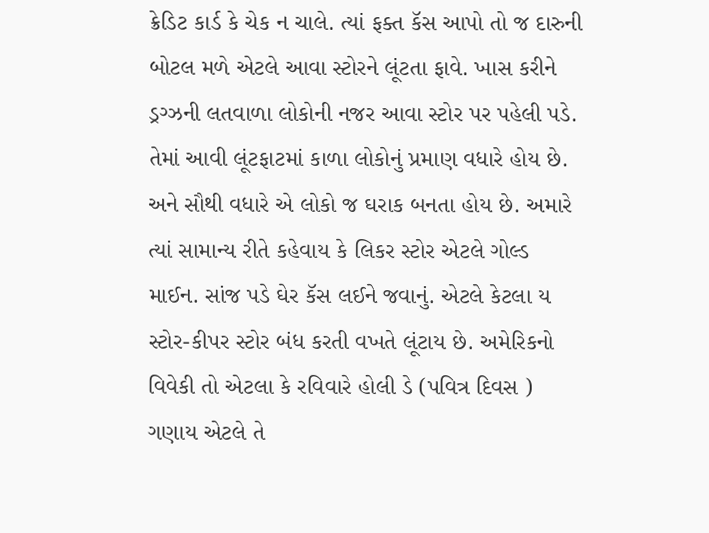ક્રેડિટ કાર્ડ કે ચેક ન ચાલે. ત્યાં ફક્ત કૅસ આપો તો જ દારુની બોટલ મળે એટલે આવા સ્ટોરને લૂંટતા ફાવે. ખાસ કરીને ડ્રગ્ઝની લતવાળા લોકોની નજર આવા સ્ટોર પર પહેલી પડે. તેમાં આવી લૂંટફાટમાં કાળા લોકોનું પ્રમાણ વધારે હોય છે. અને સૌથી વધારે એ લોકો જ ઘરાક બનતા હોય છે. અમારે ત્યાં સામાન્ય રીતે કહેવાય કે લિકર સ્ટોર એટલે ગોલ્ડ માઈન. સાંજ પડે ઘેર કૅસ લઈને જવાનું. એટલે કેટલા ય સ્ટોર-કીપર સ્ટોર બંધ કરતી વખતે લૂંટાય છે. અમેરિકનો વિવેકી તો એટલા કે રવિવારે હોલી ડે (પવિત્ર દિવસ ) ગણાય એટલે તે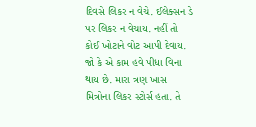દિવસે લિકર ન વેચે. ઈલેક્સન ડે પર લિકર ન વેચાય. નહીં તો કોઈ ખોટાને વોટ આપી દેવાય. જો કે એ કામ હવે પીધા વિના થાય છે. મારા ત્રણ ખાસ મિત્રોના લિકર સ્ટોર્સ હતા. તે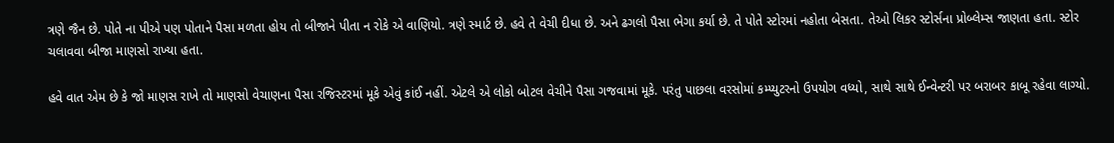ત્રણે જૈન છે. પોતે ના પીએ પણ પોતાને પૈસા મળતા હોય તો બીજાને પીતા ન રોકે એ વાણિયો. ત્રણે સ્માર્ટ છે. હવે તે વેચી દીધા છે. અને ઢગલો પૈસા ભેગા કર્યા છે. તે પોતે સ્ટોરમાં નહોતા બેસતા. તેઓ લિકર સ્ટોર્સના પ્રોબ્લેમ્સ જાણતા હતા. સ્ટોર ચલાવવા બીજા માણસો રાખ્યા હતા.

હવે વાત એમ છે કે જો માણસ રાખે તો માણસો વેચાણના પૈસા રજિસ્ટરમાં મૂકે એવું કાંઈ નહીં. એટલે એ લોકો બોટલ વેચીને પૈસા ગજવામાં મૂકે. પરંતુ પાછલા વરસોમાં કમ્પ્યુટરનો ઉપયોગ વધ્યો, સાથે સાથે ઈન્વેન્ટરી પર બરાબર કાબૂ રહેવા લાગ્યો.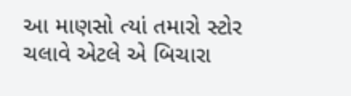આ માણસો ત્યાં તમારો સ્ટોર ચલાવે એટલે એ બિચારા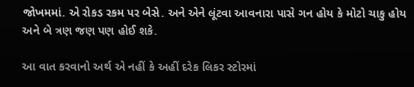જોખમમાં. એ રોકડ રકમ પર બેસે. અને એને લૂંટવા આવનારા પાસે ગન હોય કે મોટો ચાકુ હોય અને બે ત્રણ જણ પણ હોઈ શકે.

આ વાત કરવાનો અર્થ એ નહીં કે અહીં દરેક લિકર સ્ટોરમાં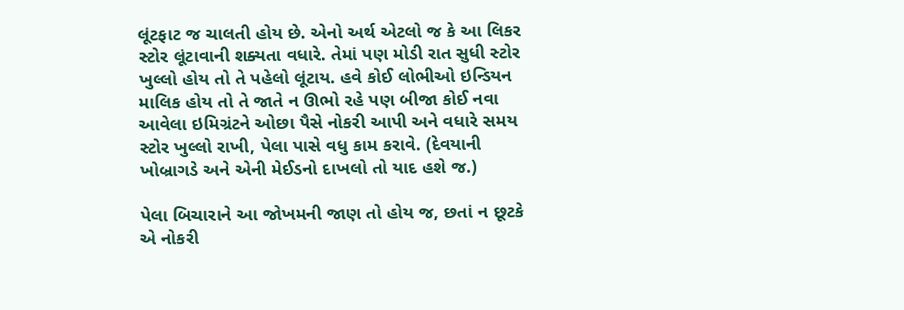લૂંટફાટ જ ચાલતી હોય છે. એનો અર્થ એટલો જ કે આ લિકર સ્ટોર લૂંટાવાની શક્યતા વધારે. તેમાં પણ મોડી રાત સુધી સ્ટોર ખુલ્લો હોય તો તે પહેલો લૂંટાય. હવે કોઈ લોભીઓ ઇન્ડિયન માલિક હોય તો તે જાતે ન ઊભો રહે પણ બીજા કોઈ નવા આવેલા ઇમિગ્રંટને ઓછા પૈસે નોકરી આપી અને વધારે સમય સ્ટોર ખુલ્લો રાખી, પેલા પાસે વધુ કામ કરાવે. (દેવયાની ખોબ્રાગડે અને એની મેઈડનો દાખલો તો યાદ હશે જ.)

પેલા બિચારાને આ જોખમની જાણ તો હોય જ, છતાં ન છૂટકે એ નોકરી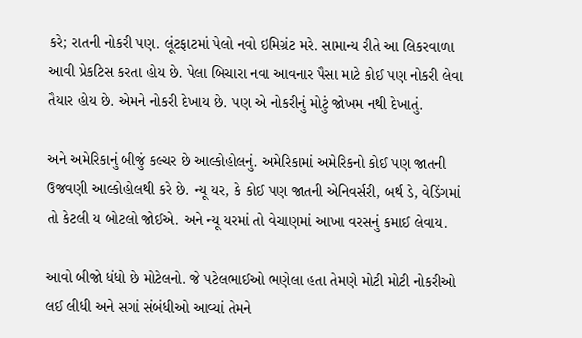કરે; રાતની નોકરી પણ. લૂંટફાટમાં પેલો નવો ઇમિગ્રંટ મરે. સામાન્ય રીતે આ લિકરવાળા આવી પ્રેકટિસ કરતા હોય છે. પેલા બિચારા નવા આવનાર પૈસા માટે કોઈ પણ નોકરી લેવા તૈયાર હોય છે. એમને નોકરી દેખાય છે. પણ એ નોકરીનું મોટું જોખમ નથી દેખાતું.

અને અમેરિકાનું બીજું કલ્ચર છે આલ્કોહોલનું. અમેરિકામાં અમેરિકનો કોઈ પણ જાતની ઉજવણી આલ્કોહોલથી કરે છે. ન્યૂ યર, કે કોઈ પણ જાતની એનિવર્સરી, બર્થ ડે, વેડિંગમાં તો કેટલી ય બોટલો જોઈએ. અને ન્યૂ યરમાં તો વેચાણમાં આખા વરસનું કમાઈ લેવાય.

આવો બીજો ધંધો છે મોટેલનો. જે પટેલભાઈઓ ભણેલા હતા તેમણે મોટી મોટી નોકરીઓ લઈ લીધી અને સગાં સંબંધીઓ આવ્યાં તેમને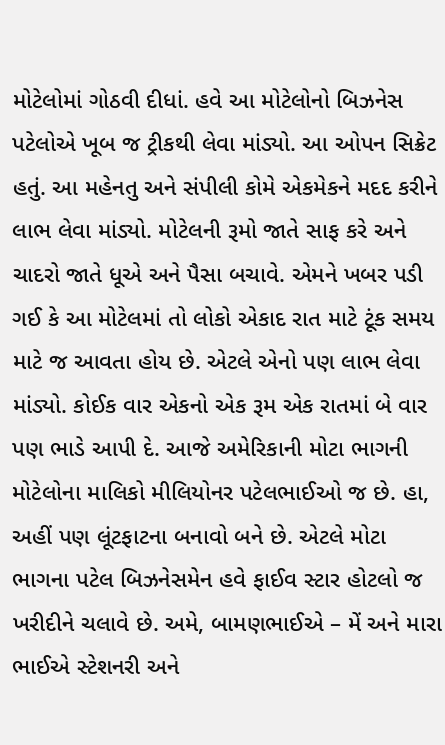મોટેલોમાં ગોઠવી દીધાં. હવે આ મોટેલોનો બિઝનેસ પટેલોએ ખૂબ જ ટ્રીકથી લેવા માંડ્યો. આ ઓપન સિક્રેટ હતું. આ મહેનતુ અને સંપીલી કોમે એકમેકને મદદ કરીને લાભ લેવા માંડ્યો. મોટેલની રૂમો જાતે સાફ કરે અને ચાદરો જાતે ધૂએ અને પૈસા બચાવે. એમને ખબર પડી ગઈ કે આ મોટેલમાં તો લોકો એકાદ રાત માટે ટૂંક સમય માટે જ આવતા હોય છે. એટલે એનો પણ લાભ લેવા માંડ્યો. કોઈક વાર એકનો એક રૂમ એક રાતમાં બે વાર પણ ભાડે આપી દે. આજે અમેરિકાની મોટા ભાગની મોટેલોના માલિકો મીલિયોનર પટેલભાઈઓ જ છે. હા, અહીં પણ લૂંટફાટના બનાવો બને છે. એટલે મોટા ભાગના પટેલ બિઝનેસમેન હવે ફાઈવ સ્ટાર હોટલો જ ખરીદીને ચલાવે છે. અમે, બામણભાઈએ – મેં અને મારા ભાઈએ સ્ટેશનરી અને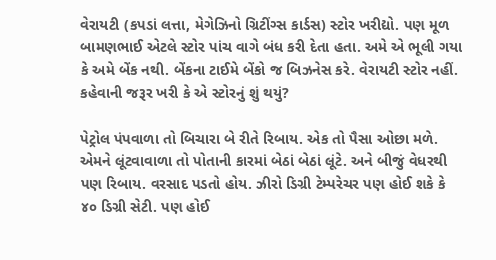વેરાયટી (કપડાં લત્તા, મેગેઝિનો ગ્રિટીંગ્સ કાર્ડસ) સ્ટોર ખરીદ્યો. પણ મૂળ બામણભાઈ એટલે સ્ટોર પાંચ વાગે બંધ કરી દેતા હતા. અમે એ ભૂલી ગયા કે અમે બેંક નથી. બેંકના ટાઈમે બેંકો જ બિઝનેસ કરે. વેરાયટી સ્ટોર નહીં. કહેવાની જરૂર ખરી કે એ સ્ટોરનું શું થયું?

પેટ્રોલ પંપવાળા તો બિચારા બે રીતે રિબાય. એક તો પૈસા ઓછા મળે. એમને લૂંટવાવાળા તો પોતાની કારમાં બેઠાં બેઠાં લૂંટે. અને બીજું વેધરથી પણ રિબાય. વરસાદ પડતો હોય. ઝીરો ડિગ્રી ટેમ્પરેચર પણ હોઈ શકે કે ૪૦ ડિગ્રી સેટી. પણ હોઈ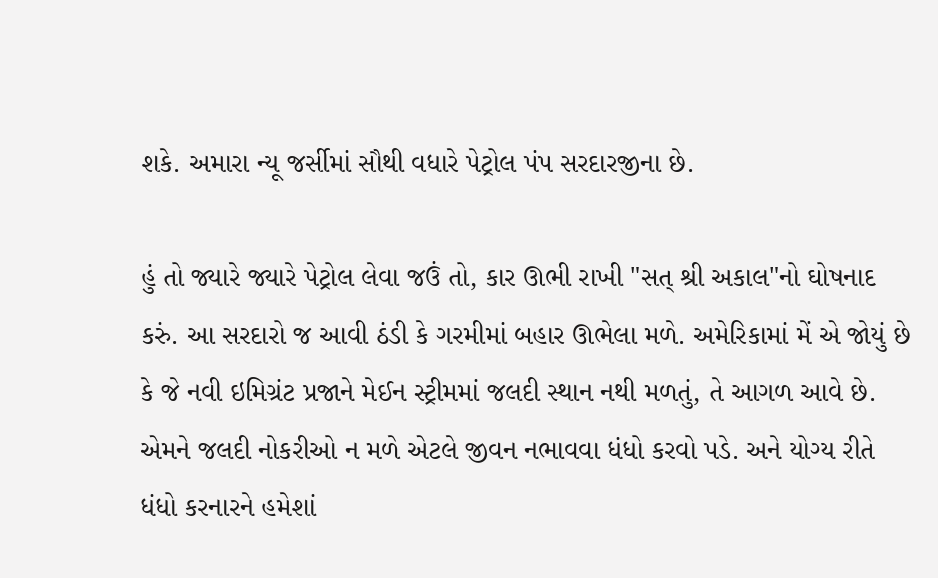શકે. અમારા ન્યૂ જર્સીમાં સૌથી વધારે પેટ્રોલ પંપ સરદારજીના છે.

હું તો જ્યારે જ્યારે પેટ્રોલ લેવા જઉં તો, કાર ઊભી રાખી "સત્ શ્રી અકાલ"નો ઘોષનાદ કરું. આ સરદારો જ આવી ઠંડી કે ગરમીમાં બહાર ઊભેલા મળે. અમેરિકામાં મેં એ જોયું છે કે જે નવી ઇમિગ્રંટ પ્રજાને મેઈન સ્ટ્રીમમાં જલદી સ્થાન નથી મળતું, તે આગળ આવે છે. એમને જલદી નોકરીઓ ન મળે એટલે જીવન નભાવવા ધંધો કરવો પડે. અને યોગ્ય રીતે ધંધો કરનારને હમેશાં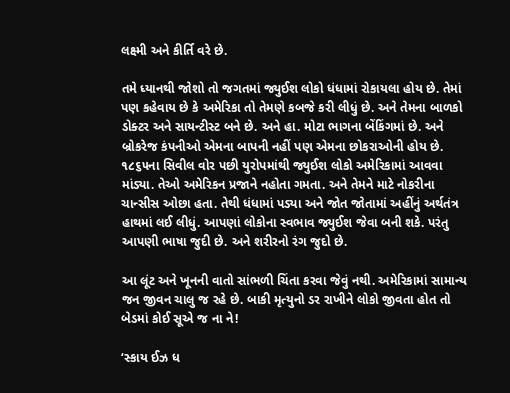લક્ષ્મી અને કીર્તિ વરે છે.

તમે ધ્યાનથી જોશો તો જગતમાં જ્યુઈશ લોકો ધંધામાં રોકાયલા હોય છે. તેમાં પણ કહેવાય છે કે અમેરિકા તો તેમણે કબજે કરી લીધું છે. અને તેમના બાળકો ડોક્ટર અને સાયન્ટીસ્ટ બને છે. અને હા. મોટા ભાગના બેંકિંગમાં છે. અને  બ્રોકરેજ કંપનીઓ એમના બાપની નહીં પણ એમના છોકરાઓની હોય છે. ૧૮૬૫ના સિવીલ વોર પછી યુરોપમાંથી જ્યુઈશ લોકો અમેરિકામાં આવવા માંડ્યા. તેઓ અમેરિકન પ્રજાને નહોતા ગમતા. અને તેમને માટે નોકરીના ચાન્સીસ ઓછા હતા. તેથી ધંધામાં પડ્યા અને જોત જોતામાં અહીંનું અર્થતંત્ર હાથમાં લઈ લીધું. આપણાં લોકોના સ્વભાવ જ્યુઈશ જેવા બની શકે. પરંતુ  આપણી ભાષા જુદી છે. અને શરીરનો રંગ જુદો છે.

આ લૂંટ અને ખૂનની વાતો સાંભળી ચિંતા કરવા જેવું નથી. અમેરિકામાં સામાન્ય જન જીવન ચાલુ જ રહે છે. બાકી મૃત્યુનો ડર રાખીને લોકો જીવતા હોત તો બેડમાં કોઈ સૂએ જ ના ને!

‘સ્કાય ઈઝ ધ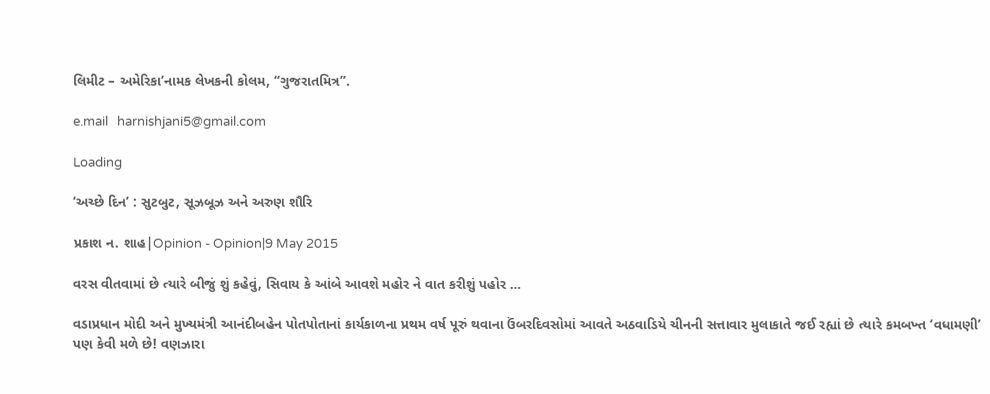લિમીટ – અમેરિકા’નામક લેખકની કોલમ, “ગુજરાતમિત્ર”.

e.mail   harnishjani5@gmail.com

Loading

‘અચ્છે દિન’ : સુટબુટ, સૂઝબૂઝ અને અરુણ શૌરિ

પ્રકાશ ન. શાહ|Opinion - Opinion|9 May 2015

વરસ વીતવામાં છે ત્યારે બીજું શું કહેવું, સિવાય કે આંબે આવશે મહોર ને વાત કરીશું પહોર …

વડાપ્રધાન મોદી અને મુખ્યમંત્રી આનંદીબહેન પોતપોતાનાં કાર્યકાળના પ્રથમ વર્ષ પૂરું થવાના ઉંબરદિવસોમાં આવતે અઠવાડિયે ચીનની સત્તાવાર મુલાકાતે જઈ રહ્યાં છે ત્યારે કમબખ્ત ‘વધામણી’ પણ કેવી મળે છે! વણઝારા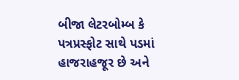બીજા લેટરબોમ્બ કે પત્રપ્રસ્ફોટ સાથે પડમાં હાજરાહજૂર છે અને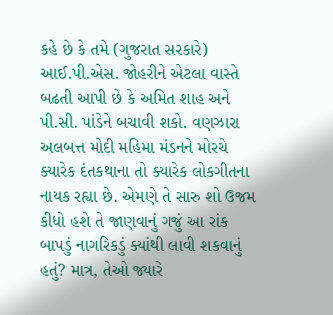કહે છે કે તમે (ગુજરાત સરકારે) આઈ.પી.એસ. જોહરીને એટલા વાસ્તે બઢતી આપી છે કે અમિત શાહ અને પી.સી. પાંડેને બચાવી શકો. વણઝારા અલબત્ત મોદી મહિમા મંડનને મોરચે ક્યારેક દંતકથાના તો ક્યારેક લોકગીતના નાયક રહ્યા છે. એમણે તે સારુ શો ઉજમ કીધો હશે તે જાણવાનું ગજું આ રાંક બાપડું નાગરિકડું ક્યાંથી લાવી શકવાનું હતું? માત્ર, તેઓ જ્યારે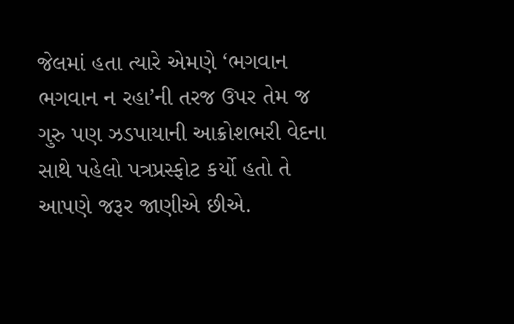જેલમાં હતા ત્યારે એમણે ‘ભગવાન ભગવાન ન રહા’ની તરજ ઉપર તેમ જ ગુરુ પણ ઝડપાયાની આક્રોશભરી વેદના સાથે પહેલો પત્રપ્રસ્ફોટ કર્યો હતો તે આપણે જરૂર જાણીએ છીએ.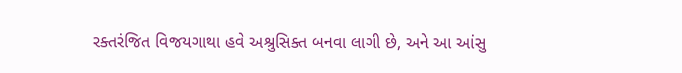રક્તરંજિત વિજયગાથા હવે અશ્રુસિક્ત બનવા લાગી છે, અને આ આંસુ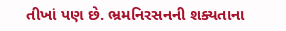તીખાં પણ છે. ભ્રમનિરસનની શક્યતાના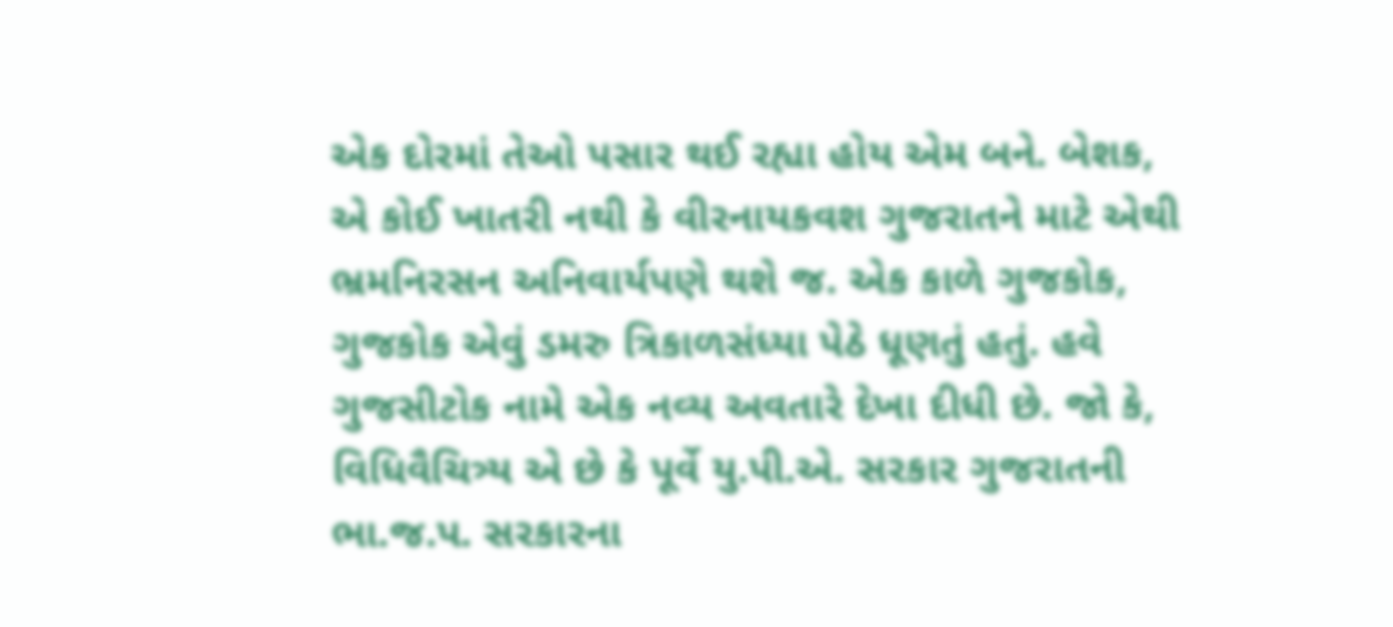એક દોરમાં તેઓ પસાર થઈ રહ્યા હોય એમ બને. બેશક, એ કોઈ ખાતરી નથી કે વીરનાયકવશ ગુજરાતને માટે એથી ભ્રમનિરસન અનિવાર્યપણે થશે જ. એક કાળે ગુજકોક, ગુજકોક એવું ડમરુ ત્રિકાળસંધ્યા પેઠે ધૂણતું હતું. હવે ગુજસીટોક નામે એક નવ્ય અવતારે દેખા દીધી છે. જો કે, વિધિવૈચિત્ર્ય એ છે કે પૂર્વે યુ.પી.એ. સરકાર ગુજરાતની ભા.જ.પ. સરકારના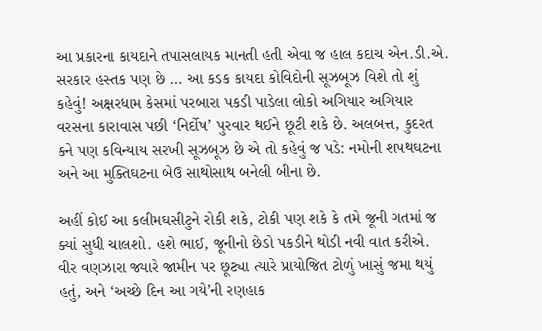આ પ્રકારના કાયદાને તપાસલાયક માનતી હતી એવા જ હાલ કદાચ એન.ડી.એ. સરકાર હસ્તક પણ છે … આ કડક કાયદા કોવિદોની સૂઝબૂઝ વિશે તો શું કહેવું! અક્ષરધામ કેસમાં પરબારા પકડી પાડેલા લોકો અગિયાર અગિયાર વરસના કારાવાસ પછી ‘નિર્દોષ’ પુરવાર થઈને છૂટી શકે છે. અલબત્ત, કુદરત કને પણ કવિન્યાય સરખી સૂઝબૂઝ છે એ તો કહેવું જ પડે: નમોની શપથઘટના અને આ મુક્તિઘટના બેઉ સાથોસાથ બનેલી બીના છે.

અહીં કોઈ આ કલીમઘસીટુને રોકી શકે, ટોકી પણ શકે કે તમે જૂની ગતમાં જ ક્યાં સુધી ચાલશો. હશે ભાઈ, જૂનીનો છેડો પકડીને થોડી નવી વાત કરીએ. વીર વણઝારા જ્યારે જામીન પર છૂટ્યા ત્યારે પ્રાયોજિત ટોળું ખાસું જમા થયું હતું, અને ‘અચ્છે દિન આ ગયે’ની રણહાક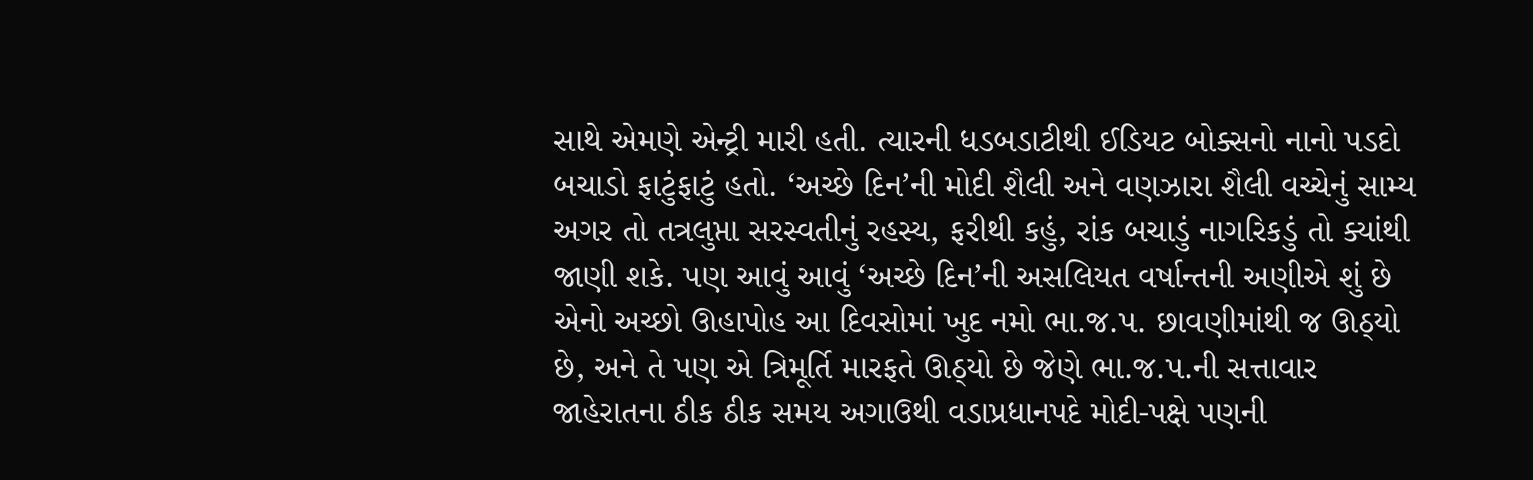સાથે એમણે એન્ટ્રી મારી હતી. ત્યારની ધડબડાટીથી ઈડિયટ બોક્સનો નાનો પડદો બચાડો ફાટુંફાટું હતો. ‘અચ્છે દિન’ની મોદી શૈલી અને વણઝારા શૈલી વચ્ચેનું સામ્ય અગર તો તત્રલુપ્તા સરસ્વતીનું રહસ્ય, ફરીથી કહું, રાંક બચાડું નાગરિકડું તો ક્યાંથી જાણી શકે. પણ આવું આવું ‘અચ્છે દિન’ની અસલિયત વર્ષાન્તની અણીએ શું છે એનો અચ્છો ઊહાપોહ આ દિવસોમાં ખુદ નમો ભા.જ.પ. છાવણીમાંથી જ ઊઠ્યો છે, અને તે પણ એ ત્રિમૂર્તિ મારફતે ઊઠ્યો છે જેણે ભા.જ.પ.ની સત્તાવાર જાહેરાતના ઠીક ઠીક સમય અગાઉથી વડાપ્રધાનપદે મોદી-પક્ષે પણની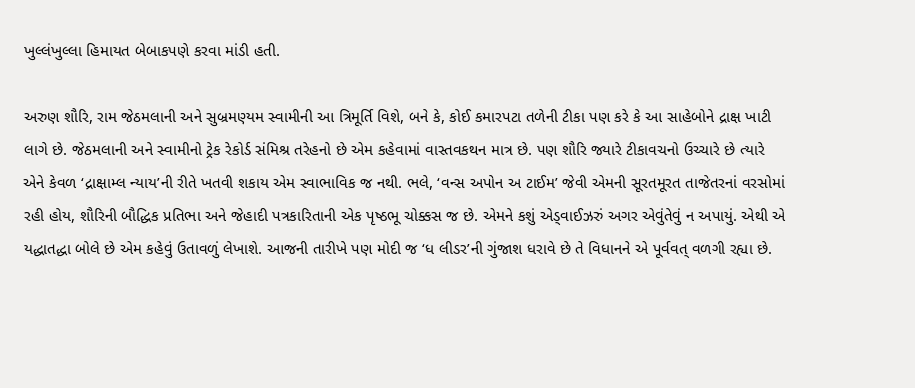ખુલ્લંખુલ્લા હિમાયત બેબાકપણે કરવા માંડી હતી.

અરુણ શૌરિ, રામ જેઠમલાની અને સુબ્રમણ્યમ સ્વામીની આ ત્રિમૂર્તિ વિશે, બને કે, કોઈ કમારપટા તળેની ટીકા પણ કરે કે આ સાહેબોને દ્રાક્ષ ખાટી લાગે છે. જેઠમલાની અને સ્વામીનો ટ્રેક રેકોર્ડ સંમિશ્ર તરેહનો છે એમ કહેવામાં વાસ્તવકથન માત્ર છે. પણ શૌરિ જ્યારે ટીકાવચનો ઉચ્ચારે છે ત્યારે એને કેવળ ‘દ્રાક્ષામ્લ ન્યાય’ની રીતે ખતવી શકાય એમ સ્વાભાવિક જ નથી. ભલે, ‘વન્સ અપોન અ ટાઈમ’ જેવી એમની સૂરતમૂરત તાજેતરનાં વરસોમાં રહી હોય, શૌરિની બૌદ્ધિક પ્રતિભા અને જેહાદી પત્રકારિતાની એક પૃષ્ઠભૂ ચોક્કસ જ છે. એમને કશું એડ્વાઈઝરું અગર એવુંતેવું ન અપાયું. એથી એ યદ્ધાતદ્ધા બોલે છે એમ કહેવું ઉતાવળું લેખાશે. આજની તારીખે પણ મોદી જ ‘ધ લીડર’ની ગુંજાશ ધરાવે છે તે વિધાનને એ પૂર્વવત્ વળગી રહ્યા છે.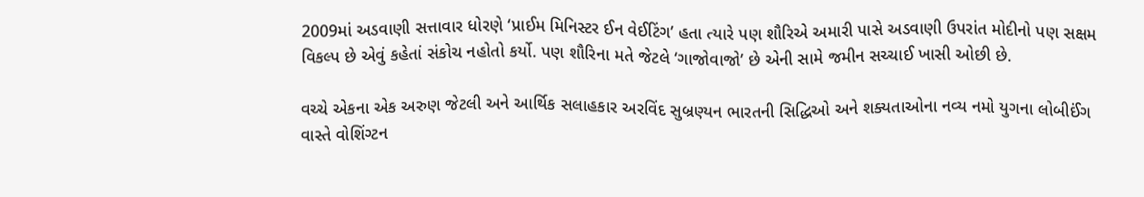2009માં અડવાણી સત્તાવાર ધોરણે ‘પ્રાઈમ મિનિસ્ટર ઈન વેઈટિંગ’ હતા ત્યારે પણ શૌરિએ અમારી પાસે અડવાણી ઉપરાંત મોદીનો પણ સક્ષમ વિકલ્પ છે એવું કહેતાં સંકોચ નહોતો કર્યો. પણ શૌરિના મતે જેટલે ‘ગાજોવાજો’ છે એની સામે જમીન સચ્ચાઈ ખાસી ઓછી છે.

વચ્ચે એકના એક અરુણ જેટલી અને આર્થિક સલાહકાર અરવિંદ સુબ્રણ્યન ભારતની સિદ્ધિઓ અને શક્યતાઓના નવ્ય નમો યુગના લોબીઈંગ વાસ્તે વોશિંગ્ટન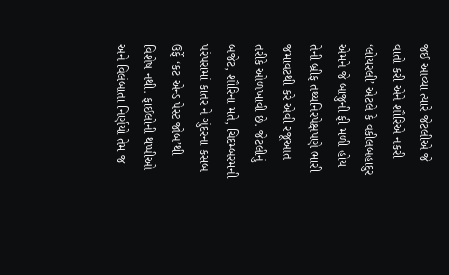જઈ આવ્યા ત્યારે જેટલીએ જે વાતો કરી એને શૌરિએ નકરી ‘લોયરલી’ એટલે કે વકીલબહાદુર એમને જે બાજુની ફી મળી હોય તેની બ્રીફ તથ્યનિરપેક્ષપણે ભારી જમાવટથી કરે એવી રજૂઆત તરીકે ઓળખાવી છે. જેટલીનું બજેટ, શૌરિના મતે, ચિદમ્બરમની પરંપરામાં કાતર ને ગુંદરના કસબ ઉર્ફે ‘કટ એન્ડ પેસ્ટ જોબ’થી વિશેષ નથી. ફાઈલોની થપ્પીઓ અને વિલંબાતા નિર્ણયો તેમ જ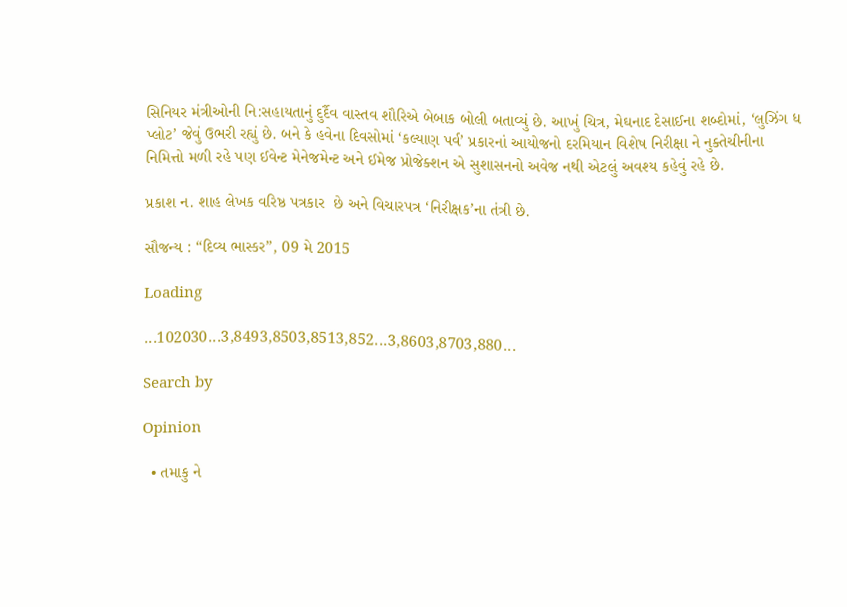સિનિયર મંત્રીઓની નિ:સહાયતાનું દુર્દૈવ વાસ્તવ શૌરિએ બેબાક બોલી બતાવ્યું છે. આખું ચિત્ર, મેઘનાદ દેસાઈના શબ્દોમાં, ‘લુઝિંગ ધ પ્લોટ’ જેવું ઉભરી રહ્યું છે. બને કે હવેના દિવસોમાં ‘કલ્યાણ પર્વ’ પ્રકારનાં આયોજનો દરમિયાન વિશેષ નિરીક્ષા ને નુક્તેચીનીના નિમિત્તો મળી રહે પણ ઈવેન્ટ મેનેજમેન્ટ અને ઈમેજ પ્રોજેક્શન એ સુશાસનનો અવેજ નથી એટલું અવશ્ય કહેવું રહે છે.

પ્રકાશ ન. શાહ લેખક વરિષ્ઠ પત્રકાર  છે અને વિચારપત્ર ‘નિરીક્ષક’ના તંત્રી છે.

સૌજન્ય : “દિવ્ય ભાસ્કર”, 09 મે 2015

Loading

...102030...3,8493,8503,8513,852...3,8603,8703,880...

Search by

Opinion

  • તમાકુ ને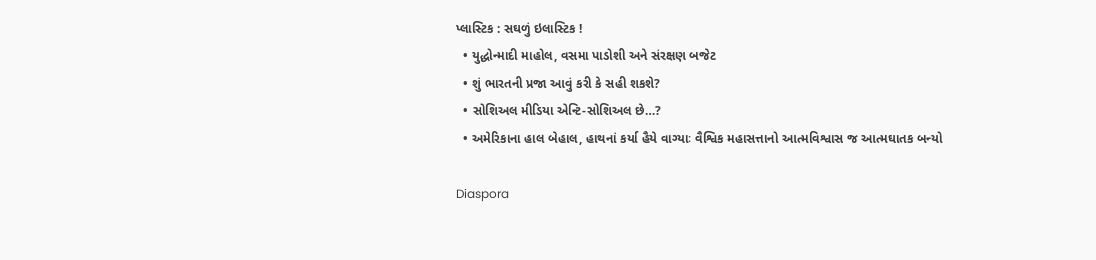પ્લાસ્ટિક : સઘળું ઇલાસ્ટિક !
  • યુદ્ધોન્માદી માહોલ, વસમા પાડોશી અને સંરક્ષણ બજેટ
  • શું ભારતની પ્રજા આવું કરી કે સહી શકશે?
  • સોશિઅલ મીડિયા એન્ટિ-સોશિઅલ છે…?
  • અમેરિકાના હાલ બેહાલ, હાથનાં કર્યા હૈયે વાગ્યાઃ વૈશ્વિક મહાસત્તાનો આત્મવિશ્વાસ જ આત્મઘાતક બન્યો

Diaspora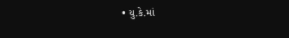• યુ.કે.માં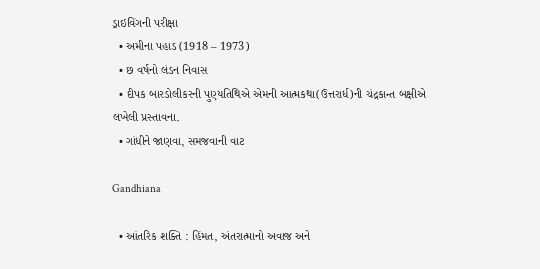ડ્રાઇવિંગની પરીક્ષા
  • અમીના પહાડ (1918 – 1973)
  • છ વર્ષનો લંડન નિવાસ
  • દીપક બારડોલીકરની પુણ્યતિથિએ એમની આત્મકથા(ઉત્તરાર્ધ)ની ચંદ્રકાન્ત બક્ષીએ લખેલી પ્રસ્તાવના.
  • ગાંધીને જાણવા, સમજવાની વાટ

Gandhiana

  • આંતરિક શક્તિ : હિંમત, અંતરાત્માનો અવાજ અને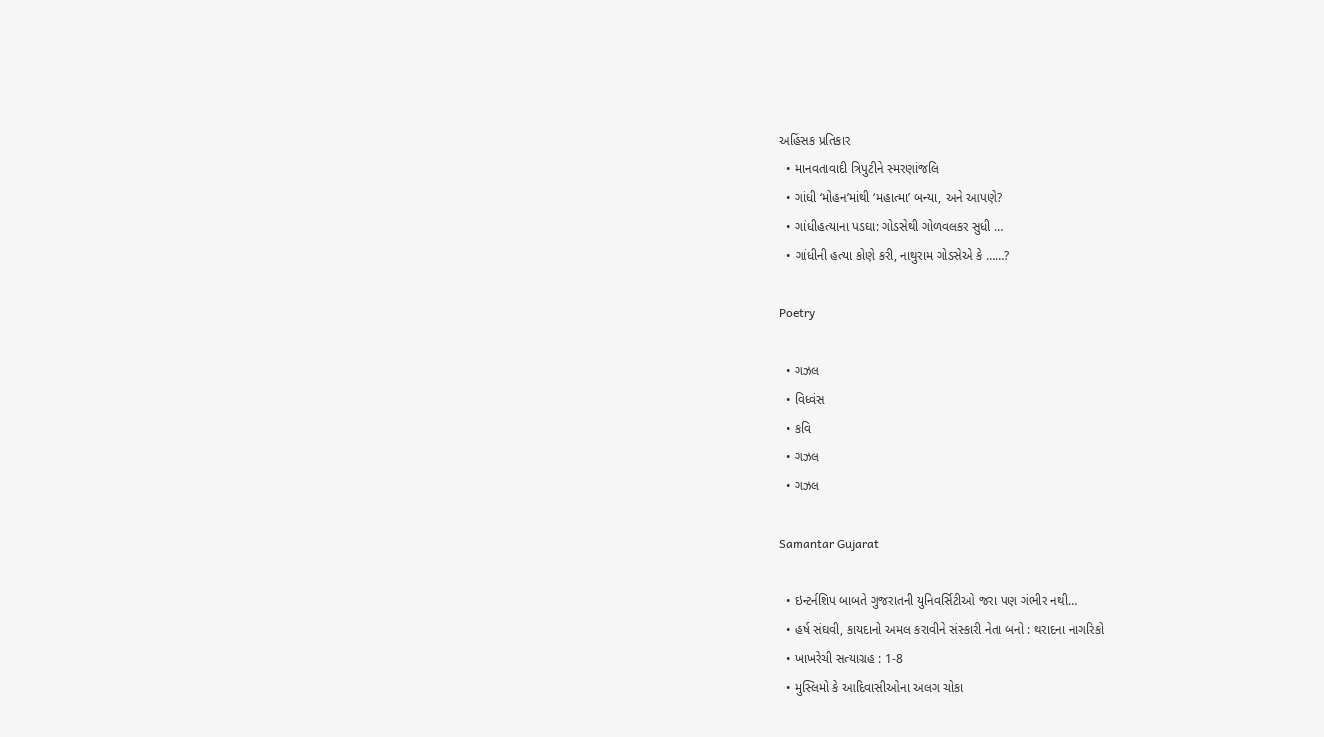અહિંસક પ્રતિકાર
  • માનવતાવાદી ત્રિપુટીને સ્મરણાંજલિ
  • ગાંધી ‘મોહન’માંથી ‘મહાત્મા’ બન્યા, અને આપણે?
  • ગાંધીહત્યાના પડઘા: ગોડસેથી ગોળવલકર સુધી …
  • ગાંધીની હત્યા કોણે કરી, નાથુરામ ગોડસેએ કે ……?

Poetry

  • ગઝલ
  • વિધ્વંસ
  • કવિ
  • ગઝલ
  • ગઝલ

Samantar Gujarat

  • ઇન્ટર્નશિપ બાબતે ગુજરાતની યુનિવર્સિટીઓ જરા પણ ગંભીર નથી…
  • હર્ષ સંઘવી, કાયદાનો અમલ કરાવીને સંસ્કારી નેતા બનો : થરાદના નાગરિકો
  • ખાખરેચી સત્યાગ્રહ : 1-8
  • મુસ્લિમો કે આદિવાસીઓના અલગ ચોકા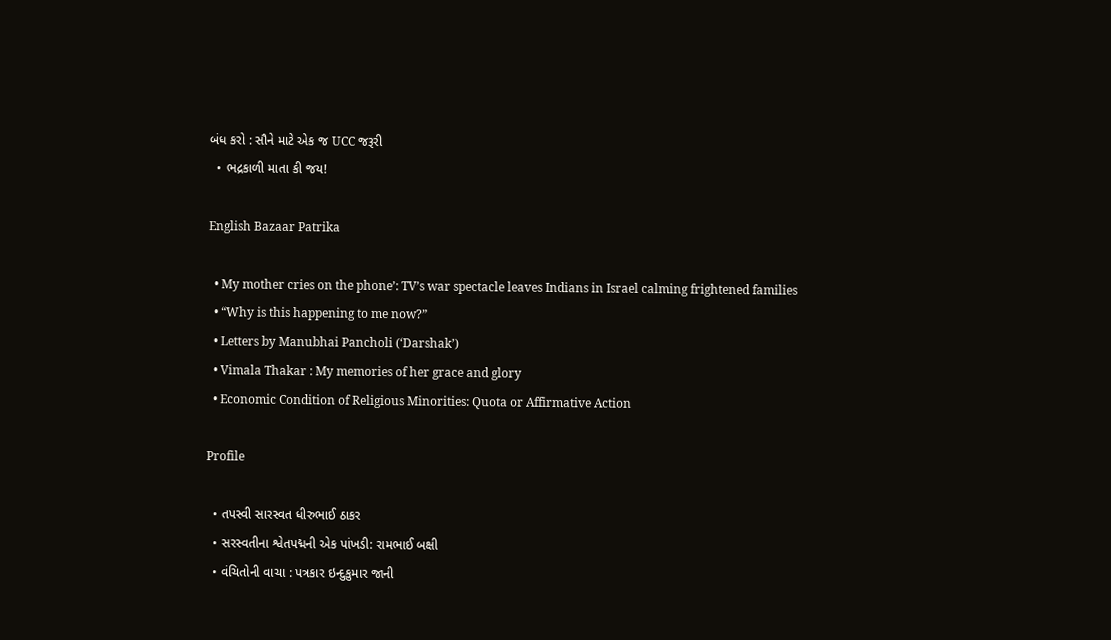બંધ કરો : સૌને માટે એક જ UCC જરૂરી
  • ભદ્રકાળી માતા કી જય!

English Bazaar Patrika

  • My mother cries on the phone’: TV’s war spectacle leaves Indians in Israel calming frightened families
  • “Why is this happening to me now?”
  • Letters by Manubhai Pancholi (‘Darshak’)
  • Vimala Thakar : My memories of her grace and glory
  • Economic Condition of Religious Minorities: Quota or Affirmative Action

Profile

  • તપસ્વી સારસ્વત ધીરુભાઈ ઠાકર
  • સરસ્વતીના શ્વેતપદ્મની એક પાંખડી: રામભાઈ બક્ષી
  • વંચિતોની વાચા : પત્રકાર ઇન્દુકુમાર જાની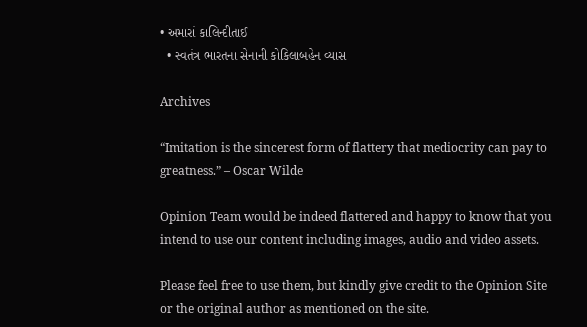• અમારાં કાલિન્દીતાઈ
  • સ્વતંત્ર ભારતના સેનાની કોકિલાબહેન વ્યાસ

Archives

“Imitation is the sincerest form of flattery that mediocrity can pay to greatness.” – Oscar Wilde

Opinion Team would be indeed flattered and happy to know that you intend to use our content including images, audio and video assets.

Please feel free to use them, but kindly give credit to the Opinion Site or the original author as mentioned on the site.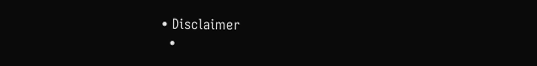• Disclaimer
  •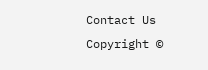Contact Us
Copyright ©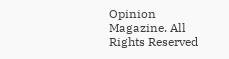Opinion Magazine. All Rights Reserved